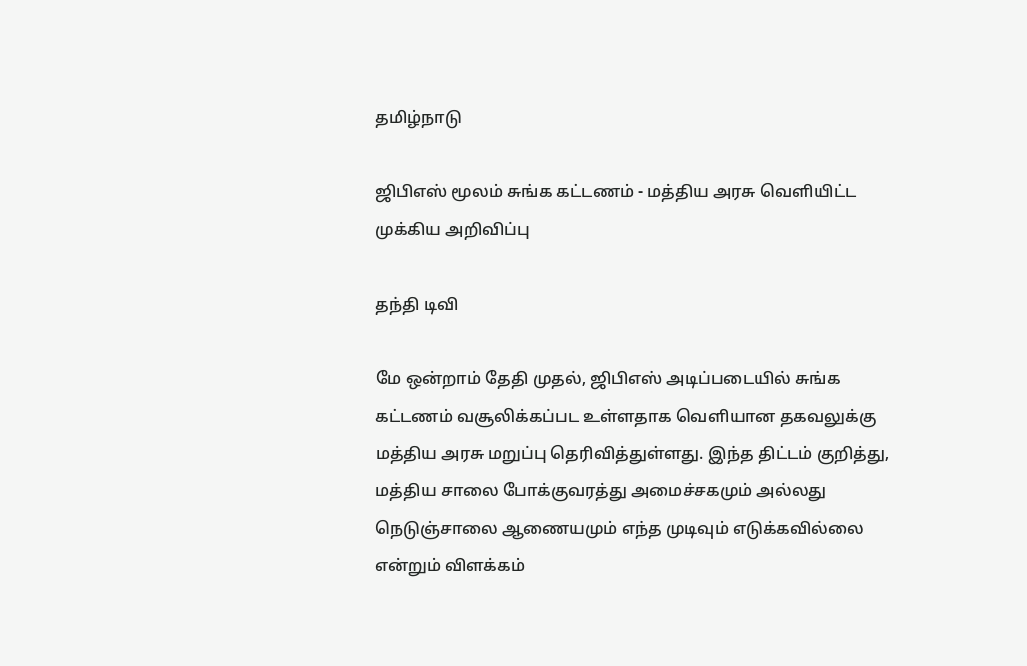தமிழ்நாடு

ஜிபிஎஸ் மூலம் சுங்க கட்டணம் - மத்திய அரசு வெளியிட்ட முக்கிய அறிவிப்பு

தந்தி டிவி

மே ஒன்றாம் தேதி முதல், ஜிபிஎஸ் அடிப்படையில் சுங்க கட்டணம் வசூலிக்கப்பட உள்ளதாக வெளியான தகவலுக்கு மத்திய அரசு மறுப்பு தெரிவித்துள்ளது. இந்த திட்டம் குறித்து, மத்திய சாலை போக்குவரத்து அமைச்சகமும் அல்லது நெடுஞ்சாலை ஆணையமும் எந்த முடிவும் எடுக்கவில்லை என்றும் விளக்கம்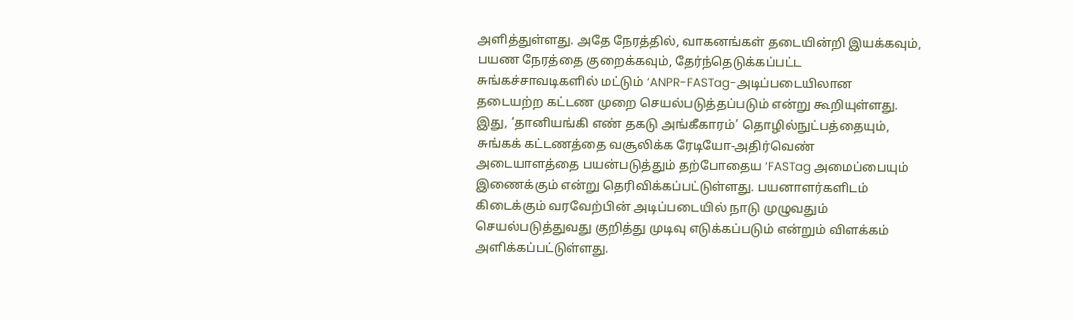அளித்துள்ளது. அதே நேரத்தில், வாகனங்கள் தடையின்றி இயக்கவும், பயண நேரத்தை குறைக்கவும், தேர்ந்தெடுக்கப்பட்ட சுங்கச்சாவடிகளில் மட்டும் ‘ANPR-FASTag-அடிப்படையிலான தடையற்ற கட்டண முறை செயல்படுத்தப்படும் என்று கூறியுள்ளது. இது, ‘தானியங்கி எண் தகடு அங்கீகாரம்’ தொழில்நுட்பத்தையும், சுங்கக் கட்டணத்தை வசூலிக்க ரேடியோ-அதிர்வெண் அடையாளத்தை பயன்படுத்தும் தற்போதைய ‘FASTag அமைப்பையும் இணைக்கும் என்று தெரிவிக்கப்பட்டுள்ளது. பயனாளர்களிடம் கிடைக்கும் வரவேற்பின் அடிப்படையில் நாடு முழுவதும் செயல்படுத்துவது குறித்து முடிவு எடுக்கப்படும் என்றும் விளக்கம் அளிக்கப்பட்டுள்ளது.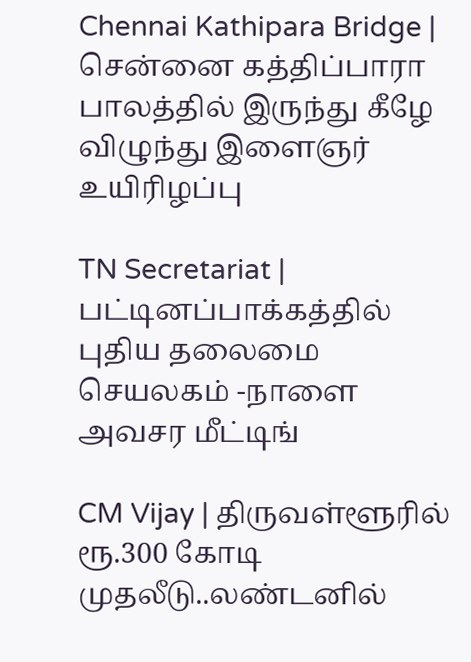Chennai Kathipara Bridge | சென்னை கத்திப்பாரா பாலத்தில் இருந்து கீழே விழுந்து இளைஞர் உயிரிழப்பு

TN Secretariat | பட்டினப்பாக்கத்தில் புதிய தலைமை செயலகம் -நாளை அவசர மீட்டிங்

CM Vijay | திருவள்ளூரில் ரூ.300 கோடி முதலீடு..லண்டனில்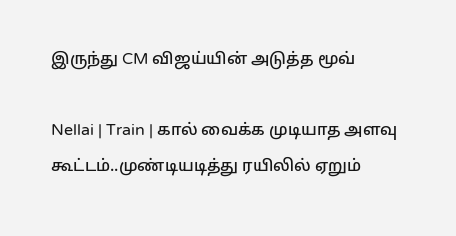இருந்து CM விஜய்யின் அடுத்த மூவ்

Nellai | Train | கால் வைக்க முடியாத அளவு கூட்டம்..முண்டியடித்து ரயிலில் ஏறும்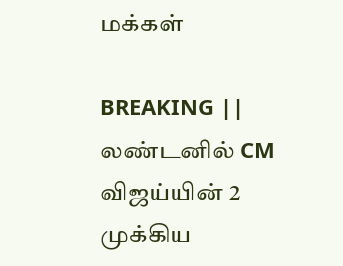மக்கள்

BREAKING || லண்டனில் CM விஜய்யின் 2 முக்கிய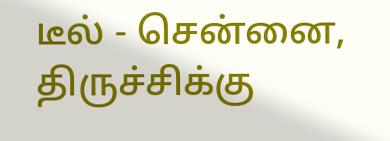டீல் - சென்னை, திருச்சிக்கு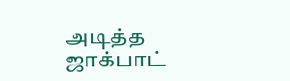அடித்த ஜாக்பாட்